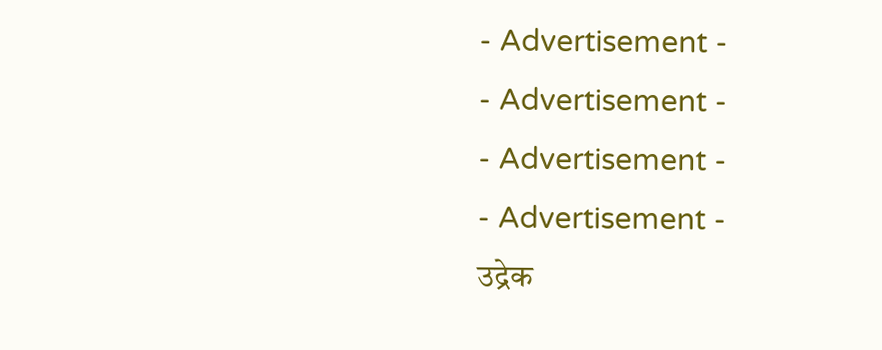- Advertisement -
- Advertisement -
- Advertisement -
- Advertisement -
उद्रेक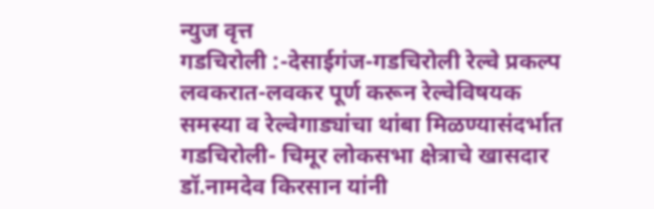न्युज वृत्त
गडचिरोली :-देसाईगंज-गडचिरोली रेल्वे प्रकल्प लवकरात-लवकर पूर्ण करून रेल्वेविषयक समस्या व रेल्वेगाड्यांचा थांबा मिळण्यासंदर्भात गडचिरोली- चिमूर लोकसभा क्षेत्राचे खासदार डॉ.नामदेव किरसान यांनी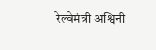रेल्वेमंत्री अश्विनी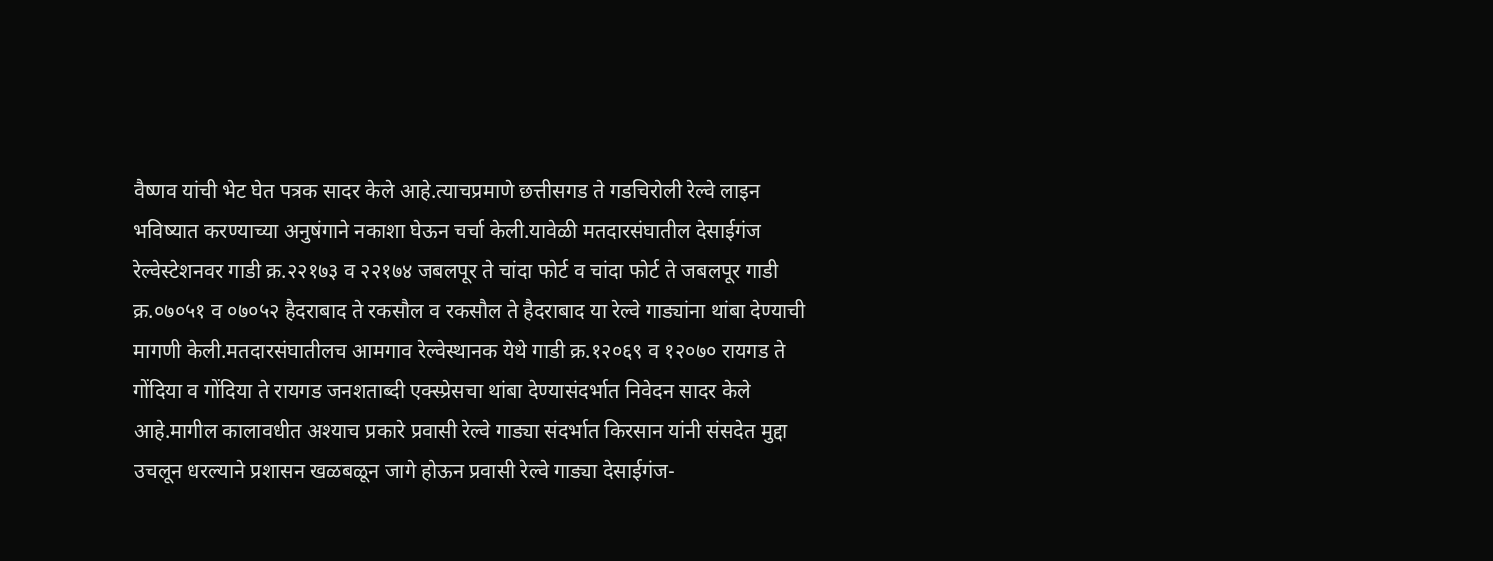वैष्णव यांची भेट घेत पत्रक सादर केले आहे.त्याचप्रमाणे छत्तीसगड ते गडचिरोली रेल्वे लाइन भविष्यात करण्याच्या अनुषंगाने नकाशा घेऊन चर्चा केली.यावेळी मतदारसंघातील देसाईगंज रेल्वेस्टेशनवर गाडी क्र.२२१७३ व २२१७४ जबलपूर ते चांदा फोर्ट व चांदा फोर्ट ते जबलपूर गाडी क्र.०७०५१ व ०७०५२ हैदराबाद ते रकसौल व रकसौल ते हैदराबाद या रेल्वे गाड्यांना थांबा देण्याची मागणी केली.मतदारसंघातीलच आमगाव रेल्वेस्थानक येथे गाडी क्र.१२०६९ व १२०७० रायगड ते गोंदिया व गोंदिया ते रायगड जनशताब्दी एक्स्प्रेसचा थांबा देण्यासंदर्भात निवेदन सादर केले आहे.मागील कालावधीत अश्याच प्रकारे प्रवासी रेल्वे गाड्या संदर्भात किरसान यांनी संसदेत मुद्दा उचलून धरल्याने प्रशासन खळबळून जागे होऊन प्रवासी रेल्वे गाड्या देसाईगंज-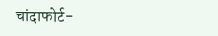चांदाफोर्ट-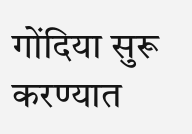गोंदिया सुरू करण्यात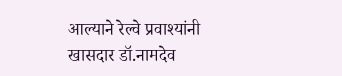आल्याने रेल्वे प्रवाश्यांनी खासदार डॉ.नामदेव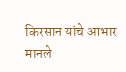किरसान यांचे आभार मानले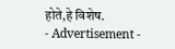होते,हे विशेष.
- Advertisement -